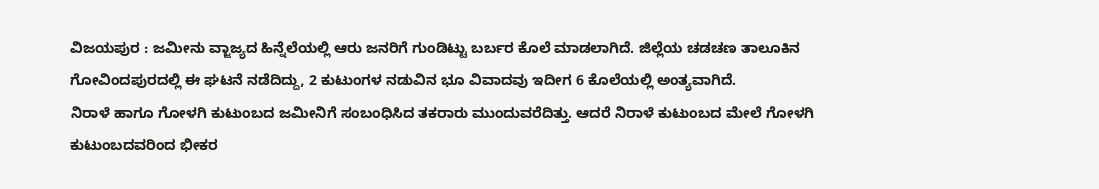ವಿಜಯಪುರ : ಜಮೀನು ವ್ಜಾಜ್ಯದ ಹಿನ್ನೆಲೆಯಲ್ಲಿ ಆರು ಜನರಿಗೆ ಗುಂಡಿಟ್ಟು ಬರ್ಬರ ಕೊಲೆ ಮಾಡಲಾಗಿದೆ. ಜಿಲ್ಲೆಯ ಚಡಚಣ ತಾಲೂಕಿನ ಗೋವಿಂದಪುರದಲ್ಲಿ ಈ ಘಟನೆ ನಡೆದಿದ್ದು, 2 ಕುಟುಂಗಳ ನಡುವಿನ ಭೂ ವಿವಾದವು ಇದೀಗ 6 ಕೊಲೆಯಲ್ಲಿ ಅಂತ್ಯವಾಗಿದೆ.
ನಿರಾಳೆ ಹಾಗೂ ಗೋಳಗಿ ಕುಟುಂಬದ ಜಮೀನಿಗೆ ಸಂಬಂಧಿಸಿದ ತಕರಾರು ಮುಂದುವರೆದಿತ್ತು. ಆದರೆ ನಿರಾಳೆ ಕುಟುಂಬದ ಮೇಲೆ ಗೋಳಗಿ ಕುಟುಂಬದವರಿಂದ ಭೀಕರ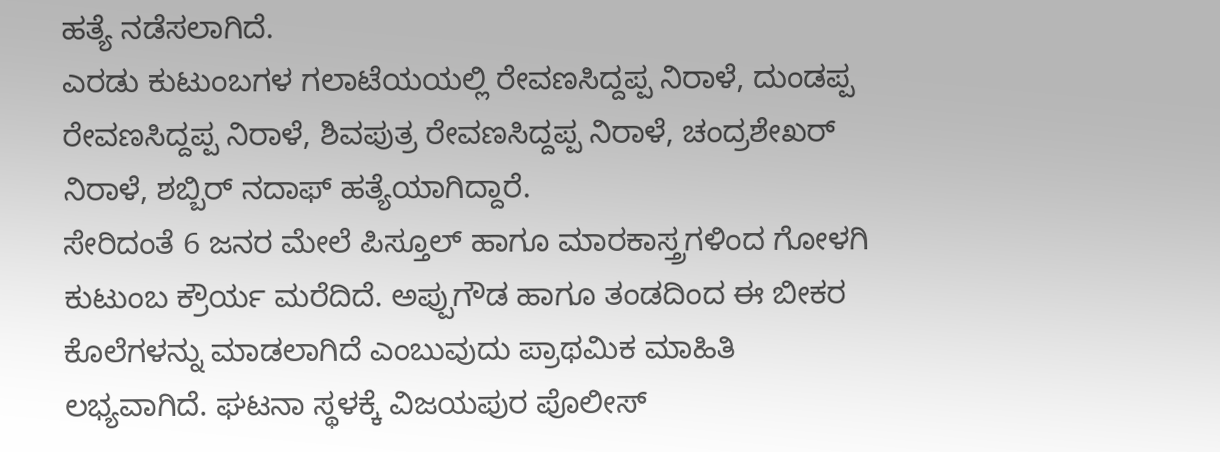ಹತ್ಯೆ ನಡೆಸಲಾಗಿದೆ.
ಎರಡು ಕುಟುಂಬಗಳ ಗಲಾಟೆಯಯಲ್ಲಿ ರೇವಣಸಿದ್ದಪ್ಪ ನಿರಾಳೆ, ದುಂಡಪ್ಪ ರೇವಣಸಿದ್ದಪ್ಪ ನಿರಾಳೆ, ಶಿವಪುತ್ರ ರೇವಣಸಿದ್ದಪ್ಪ ನಿರಾಳೆ, ಚಂದ್ರಶೇಖರ್ ನಿರಾಳೆ, ಶಬ್ಬಿರ್ ನದಾಫ್ ಹತ್ಯೆಯಾಗಿದ್ದಾರೆ.
ಸೇರಿದಂತೆ 6 ಜನರ ಮೇಲೆ ಪಿಸ್ತೂಲ್ ಹಾಗೂ ಮಾರಕಾಸ್ತ್ರಗಳಿಂದ ಗೋಳಗಿ ಕುಟುಂಬ ಕ್ರೌರ್ಯ ಮರೆದಿದೆ. ಅಪ್ಪುಗೌಡ ಹಾಗೂ ತಂಡದಿಂದ ಈ ಬೀಕರ ಕೊಲೆಗಳನ್ನು ಮಾಡಲಾಗಿದೆ ಎಂಬುವುದು ಪ್ರಾಥಮಿಕ ಮಾಹಿತಿ ಲಭ್ಯವಾಗಿದೆ. ಘಟನಾ ಸ್ಥಳಕ್ಕೆ ವಿಜಯಪುರ ಪೊಲೀಸ್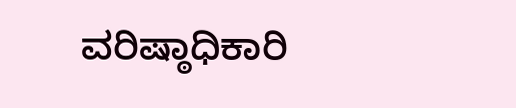ವರಿಷ್ಠಾಧಿಕಾರಿ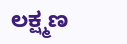ಲಕ್ಷ್ಮಣ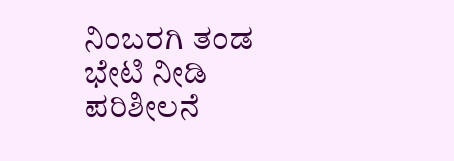ನಿಂಬರಗಿ ತಂಡ ಭೇಟಿ ನೀಡಿ ಪರಿಶೀಲನೆ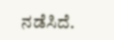ನಡೆಸಿದೆ.